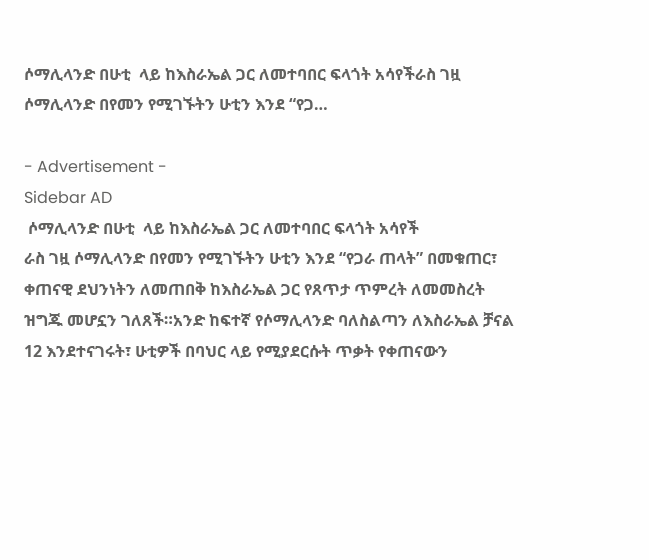ሶማሊላንድ በሁቲ  ላይ ከእስራኤል ጋር ለመተባበር ፍላጎት አሳየችራስ ገዟ ሶማሊላንድ በየመን የሚገኙትን ሁቲን እንደ “የጋ…

- Advertisement -
Sidebar AD
 ሶማሊላንድ በሁቲ  ላይ ከእስራኤል ጋር ለመተባበር ፍላጎት አሳየች
ራስ ገዟ ሶማሊላንድ በየመን የሚገኙትን ሁቲን እንደ “የጋራ ጠላት” በመቁጠር፣ ቀጠናዊ ደህንነትን ለመጠበቅ ከእስራኤል ጋር የጸጥታ ጥምረት ለመመስረት ዝግጁ መሆኗን ገለጸች።አንድ ከፍተኛ የሶማሊላንድ ባለስልጣን ለእስራኤል ቻናል 12 እንደተናገሩት፣ ሁቲዎች በባህር ላይ የሚያደርሱት ጥቃት የቀጠናውን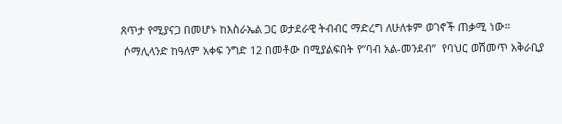ጸጥታ የሚያናጋ በመሆኑ ከእስራኤል ጋር ወታደራዊ ትብብር ማድረግ ለሁለቱም ወገኖች ጠቃሚ ነው።
 ሶማሊላንድ ከዓለም አቀፍ ንግድ 12 በመቶው በሚያልፍበት የ”ባብ አል-መንደብ”  የባህር ወሽመጥ አቅራቢያ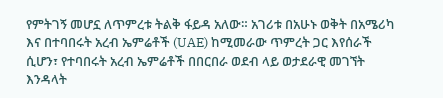የምትገኝ መሆኗ ለጥምረቱ ትልቅ ፋይዳ አለው። አገሪቱ በአሁኑ ወቅት በአሜሪካ እና በተባበሩት አረብ ኤምሬቶች (UAE) ከሚመራው ጥምረት ጋር እየሰራች ሲሆን፣ የተባበሩት አረብ ኤምሬቶች በበርበራ ወደብ ላይ ወታደራዊ መገኘት እንዳላት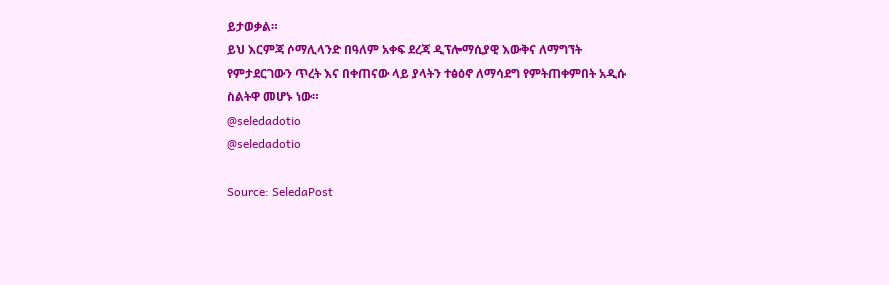ይታወቃል።
ይህ እርምጃ ሶማሊላንድ በዓለም አቀፍ ደረጃ ዲፕሎማሲያዊ እውቅና ለማግኘት የምታደርገውን ጥረት እና በቀጠናው ላይ ያላትን ተፅዕኖ ለማሳደግ የምትጠቀምበት አዲሱ ስልትዋ መሆኑ ነው።
@seledadotio
@seledadotio

Source: SeledaPost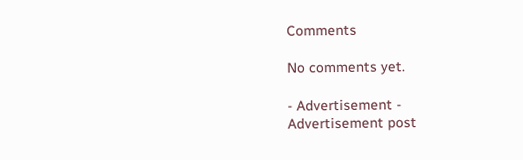Comments

No comments yet.

- Advertisement -
Advertisement post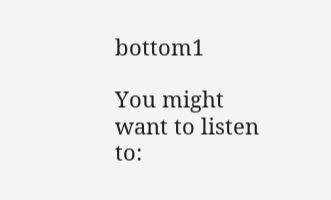bottom1

You might want to listen to: